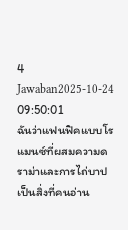4 Jawaban2025-10-24 09:50:01
ฉันว่าแฟนฟิคแบบโรแมนซ์ที่ผสมความดราม่าและการไถ่บาปเป็นสิ่งที่คนอ่าน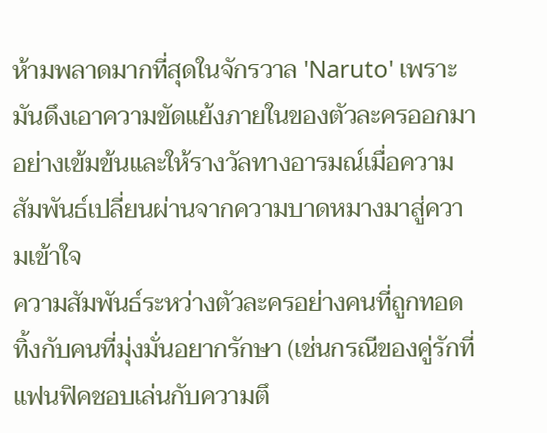ห้ามพลาดมากที่สุดในจักรวาล 'Naruto' เพราะมันดึงเอาความขัดแย้งภายในของตัวละครออกมาอย่างเข้มข้นและให้รางวัลทางอารมณ์เมื่อความสัมพันธ์เปลี่ยนผ่านจากความบาดหมางมาสู่ความเข้าใจ
ความสัมพันธ์ระหว่างตัวละครอย่างคนที่ถูกทอดทิ้งกับคนที่มุ่งมั่นอยากรักษา (เช่นกรณีของคู่รักที่แฟนฟิคชอบเล่นกับความตึ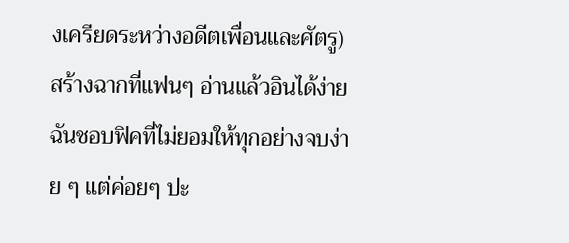งเครียดระหว่างอดีตเพื่อนและศัตรู) สร้างฉากที่แฟนๆ อ่านแล้วอินได้ง่าย ฉันชอบฟิคที่ไม่ยอมให้ทุกอย่างจบง่าย ๆ แต่ค่อยๆ ปะ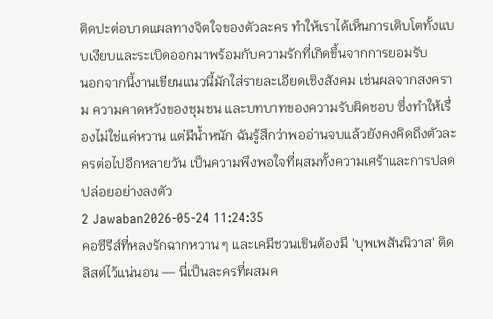ติดปะต่อบาดแผลทางจิตใจของตัวละคร ทำให้เราได้เห็นการเติบโตทั้งแบบเงียบและระเบิดออกมาพร้อมกับความรักที่เกิดขึ้นจากการยอมรับ
นอกจากนี้งานเขียนแนวนี้มักใส่รายละเอียดเชิงสังคม เช่นผลจากสงคราม ความคาดหวังของชุมชน และบทบาทของความรับผิดชอบ ซึ่งทำให้เรื่องไม่ใช่แค่หวาน แต่มีน้ำหนัก ฉันรู้สึกว่าพออ่านจบแล้วยังคงคิดถึงตัวละครต่อไปอีกหลายวัน เป็นความพึงพอใจที่ผสมทั้งความเศร้าและการปลดปล่อยอย่างลงตัว
2 Jawaban2026-05-24 11:24:35
คอซีรีส์ที่หลงรักฉากหวาน ๆ และเคมีชวนเขินต้องมี 'บุพเพสันนิวาส' ติดลิสต์ไว้แน่นอน — นี่เป็นละครที่ผสมค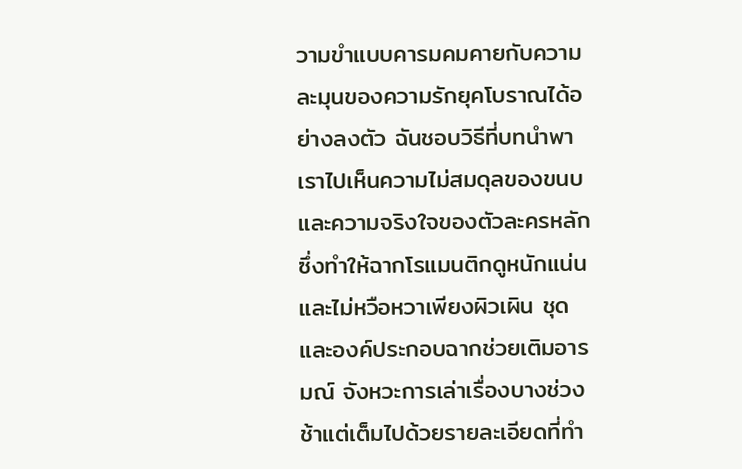วามขำแบบคารมคมคายกับความละมุนของความรักยุคโบราณได้อย่างลงตัว ฉันชอบวิธีที่บทนำพาเราไปเห็นความไม่สมดุลของขนบและความจริงใจของตัวละครหลัก ซึ่งทำให้ฉากโรแมนติกดูหนักแน่นและไม่หวือหวาเพียงผิวเผิน ชุดและองค์ประกอบฉากช่วยเติมอารมณ์ จังหวะการเล่าเรื่องบางช่วงช้าแต่เต็มไปด้วยรายละเอียดที่ทำ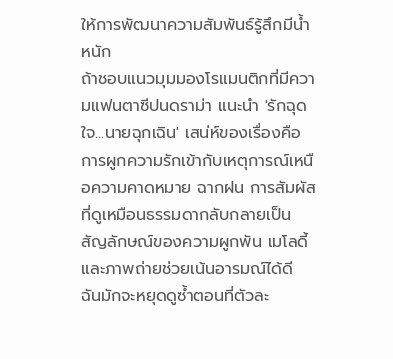ให้การพัฒนาความสัมพันธ์รู้สึกมีน้ำหนัก
ถ้าชอบแนวมุมมองโรแมนติกที่มีความแฟนตาซีปนดราม่า แนะนำ 'รักฉุดใจ...นายฉุกเฉิน' เสน่ห์ของเรื่องคือการผูกความรักเข้ากับเหตุการณ์เหนือความคาดหมาย ฉากฝน การสัมผัสที่ดูเหมือนธรรมดากลับกลายเป็นสัญลักษณ์ของความผูกพัน เมโลดี้และภาพถ่ายช่วยเน้นอารมณ์ได้ดี ฉันมักจะหยุดดูซ้ำตอนที่ตัวละ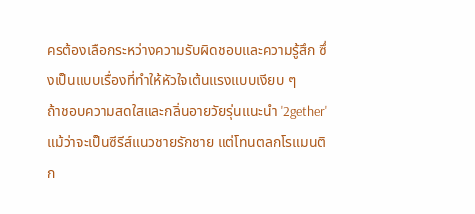ครต้องเลือกระหว่างความรับผิดชอบและความรู้สึก ซึ่งเป็นแบบเรื่องที่ทำให้หัวใจเต้นแรงแบบเงียบ ๆ
ถ้าชอบความสดใสและกลิ่นอายวัยรุ่นแนะนำ '2gether' แม้ว่าจะเป็นซีรีส์แนวชายรักชาย แต่โทนตลกโรแมนติก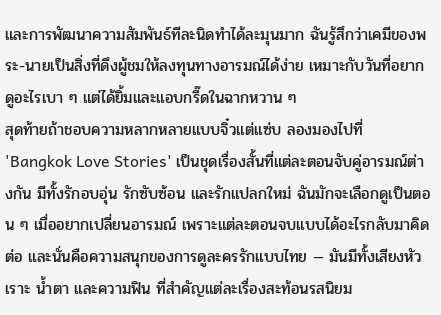และการพัฒนาความสัมพันธ์ทีละนิดทำได้ละมุนมาก ฉันรู้สึกว่าเคมีของพระ-นายเป็นสิ่งที่ดึงผู้ชมให้ลงทุนทางอารมณ์ได้ง่าย เหมาะกับวันที่อยากดูอะไรเบา ๆ แต่ได้ยิ้มและแอบกรี๊ดในฉากหวาน ๆ
สุดท้ายถ้าชอบความหลากหลายแบบจิ๋วแต่แซ่บ ลองมองไปที่ 'Bangkok Love Stories' เป็นชุดเรื่องสั้นที่แต่ละตอนจับคู่อารมณ์ต่างกัน มีทั้งรักอบอุ่น รักซับซ้อน และรักแปลกใหม่ ฉันมักจะเลือกดูเป็นตอน ๆ เมื่ออยากเปลี่ยนอารมณ์ เพราะแต่ละตอนจบแบบได้อะไรกลับมาคิดต่อ และนั่นคือความสนุกของการดูละครรักแบบไทย — มันมีทั้งเสียงหัวเราะ น้ำตา และความฟิน ที่สำคัญแต่ละเรื่องสะท้อนรสนิยม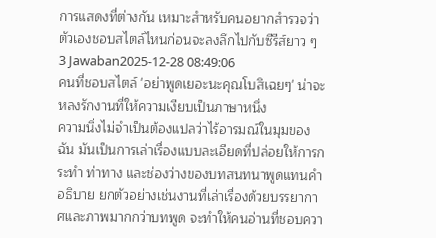การแสดงที่ต่างกัน เหมาะสำหรับคนอยากสำรวจว่าตัวเองชอบสไตล์ไหนก่อนจะลงลึกไปกับซีรีส์ยาว ๆ
3 Jawaban2025-12-28 08:49:06
คนที่ชอบสไตล์ 'อย่าพูดเยอะนะคุณโบสิเฉยๆ' น่าจะหลงรักงานที่ให้ความเงียบเป็นภาษาหนึ่ง
ความนิ่งไม่จำเป็นต้องแปลว่าไร้อารมณ์ในมุมของฉัน มันเป็นการเล่าเรื่องแบบละเอียดที่ปล่อยให้การกระทำ ท่าทาง และช่องว่างของบทสนทนาพูดแทนคำอธิบาย ยกตัวอย่างเช่นงานที่เล่าเรื่องด้วยบรรยากาศและภาพมากกว่าบทพูด จะทำให้คนอ่านที่ชอบควา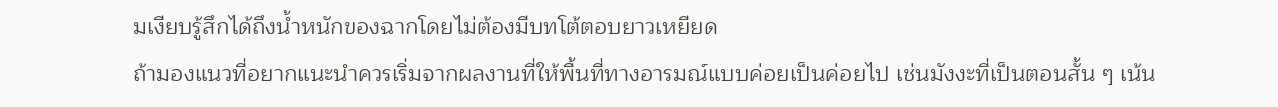มเงียบรู้สึกได้ถึงน้ำหนักของฉากโดยไม่ต้องมีบทโต้ตอบยาวเหยียด
ถ้ามองแนวที่อยากแนะนำควรเริ่มจากผลงานที่ให้พื้นที่ทางอารมณ์แบบค่อยเป็นค่อยไป เช่นมังงะที่เป็นตอนสั้น ๆ เน้น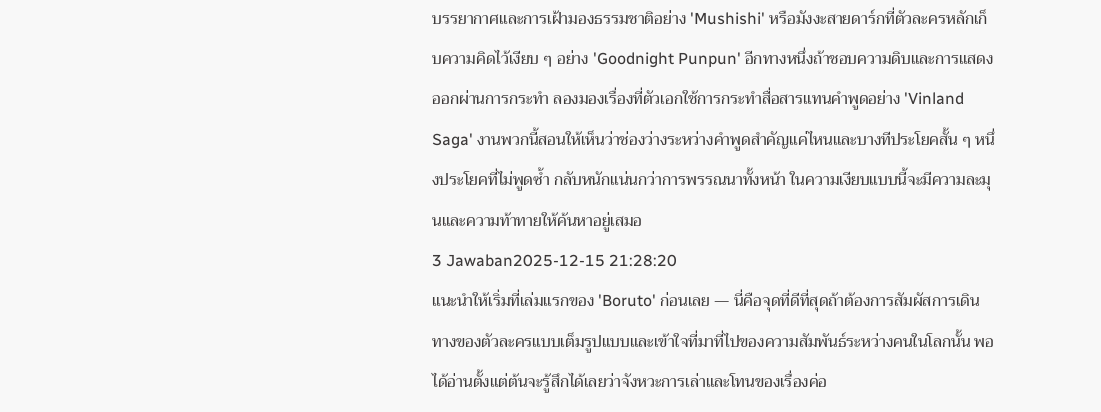บรรยากาศและการเฝ้ามองธรรมชาติอย่าง 'Mushishi' หรือมังงะสายดาร์กที่ตัวละครหลักเก็บความคิดไว้เงียบ ๆ อย่าง 'Goodnight Punpun' อีกทางหนึ่งถ้าชอบความดิบและการแสดงออกผ่านการกระทำ ลองมองเรื่องที่ตัวเอกใช้การกระทำสื่อสารแทนคำพูดอย่าง 'Vinland Saga' งานพวกนี้สอนให้เห็นว่าช่องว่างระหว่างคำพูดสำคัญแค่ไหนและบางทีประโยคสั้น ๆ หนึ่งประโยคที่ไม่พูดซ้ำ กลับหนักแน่นกว่าการพรรณนาทั้งหน้า ในความเงียบแบบนี้จะมีความละมุนและความท้าทายให้ค้นหาอยู่เสมอ
3 Jawaban2025-12-15 21:28:20
แนะนำให้เริ่มที่เล่มแรกของ 'Boruto' ก่อนเลย — นี่คือจุดที่ดีที่สุดถ้าต้องการสัมผัสการเดินทางของตัวละครแบบเต็มรูปแบบและเข้าใจที่มาที่ไปของความสัมพันธ์ระหว่างคนในโลกนั้น พอได้อ่านตั้งแต่ต้นจะรู้สึกได้เลยว่าจังหวะการเล่าและโทนของเรื่องค่อ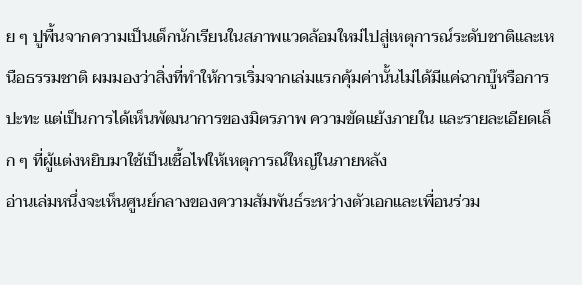ย ๆ ปูพื้นจากความเป็นเด็กนักเรียนในสภาพแวดล้อมใหม่ไปสู่เหตุการณ์ระดับชาติและเหนือธรรมชาติ ผมมองว่าสิ่งที่ทำให้การเริ่มจากเล่มแรกคุ้มค่านั้นไม่ได้มีแค่ฉากบู๊หรือการปะทะ แต่เป็นการได้เห็นพัฒนาการของมิตรภาพ ความขัดแย้งภายใน และรายละเอียดเล็ก ๆ ที่ผู้แต่งหยิบมาใช้เป็นเชื้อไฟให้เหตุการณ์ใหญ่ในภายหลัง
อ่านเล่มหนึ่งจะเห็นศูนย์กลางของความสัมพันธ์ระหว่างตัวเอกและเพื่อนร่วม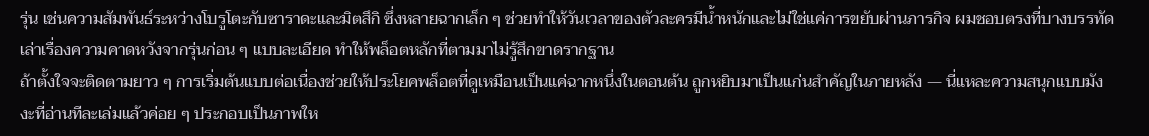รุ่น เช่นความสัมพันธ์ระหว่างโบรูโตะกับซาราดะและมิตสึกิ ซึ่งหลายฉากเล็ก ๆ ช่วยทำให้วันเวลาของตัวละครมีน้ำหนักและไม่ใช่แค่การขยับผ่านภารกิจ ผมชอบตรงที่บางบรรทัดเล่าเรื่องความคาดหวังจากรุ่นก่อน ๆ แบบละเอียด ทำให้พล็อตหลักที่ตามมาไม่รู้สึกขาดรากฐาน
ถ้าตั้งใจจะติดตามยาว ๆ การเริ่มต้นแบบต่อเนื่องช่วยให้ประโยคพล็อตที่ดูเหมือนเป็นแค่ฉากหนึ่งในตอนต้น ถูกหยิบมาเป็นแก่นสำคัญในภายหลัง — นี่แหละความสนุกแบบมังงะที่อ่านทีละเล่มแล้วค่อย ๆ ประกอบเป็นภาพให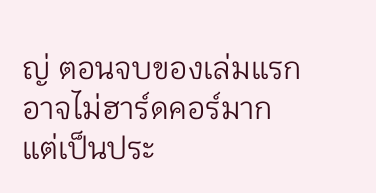ญ่ ตอนจบของเล่มแรกอาจไม่ฮาร์ดคอร์มาก แต่เป็นประ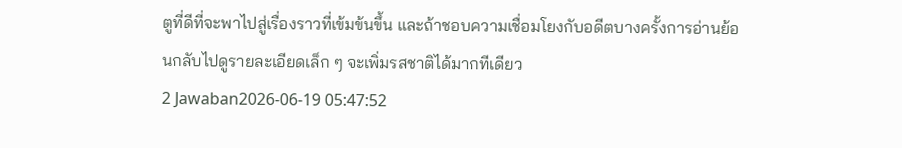ตูที่ดีที่จะพาไปสู่เรื่องราวที่เข้มข้นขึ้น และถ้าชอบความเชื่อมโยงกับอดีตบางครั้งการอ่านย้อนกลับไปดูรายละเอียดเล็ก ๆ จะเพิ่มรสชาติได้มากทีเดียว
2 Jawaban2026-06-19 05:47:52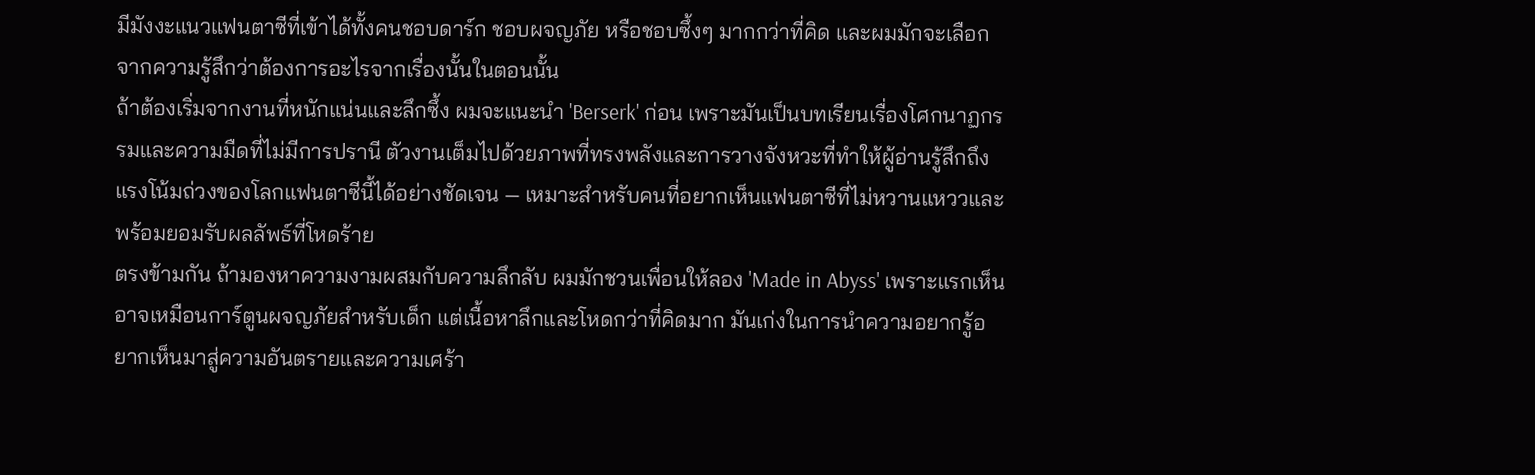มีมังงะแนวแฟนตาซีที่เข้าได้ทั้งคนชอบดาร์ก ชอบผจญภัย หรือชอบซึ้งๆ มากกว่าที่คิด และผมมักจะเลือกจากความรู้สึกว่าต้องการอะไรจากเรื่องนั้นในตอนนั้น
ถ้าต้องเริ่มจากงานที่หนักแน่นและลึกซึ้ง ผมจะแนะนำ 'Berserk' ก่อน เพราะมันเป็นบทเรียนเรื่องโศกนาฏกรรมและความมืดที่ไม่มีการปรานี ตัวงานเต็มไปด้วยภาพที่ทรงพลังและการวางจังหวะที่ทำให้ผู้อ่านรู้สึกถึงแรงโน้มถ่วงของโลกแฟนตาซีนี้ได้อย่างชัดเจน — เหมาะสำหรับคนที่อยากเห็นแฟนตาซีที่ไม่หวานแหววและพร้อมยอมรับผลลัพธ์ที่โหดร้าย
ตรงข้ามกัน ถ้ามองหาความงามผสมกับความลึกลับ ผมมักชวนเพื่อนให้ลอง 'Made in Abyss' เพราะแรกเห็นอาจเหมือนการ์ตูนผจญภัยสำหรับเด็ก แต่เนื้อหาลึกและโหดกว่าที่คิดมาก มันเก่งในการนำความอยากรู้อยากเห็นมาสู่ความอันตรายและความเศร้า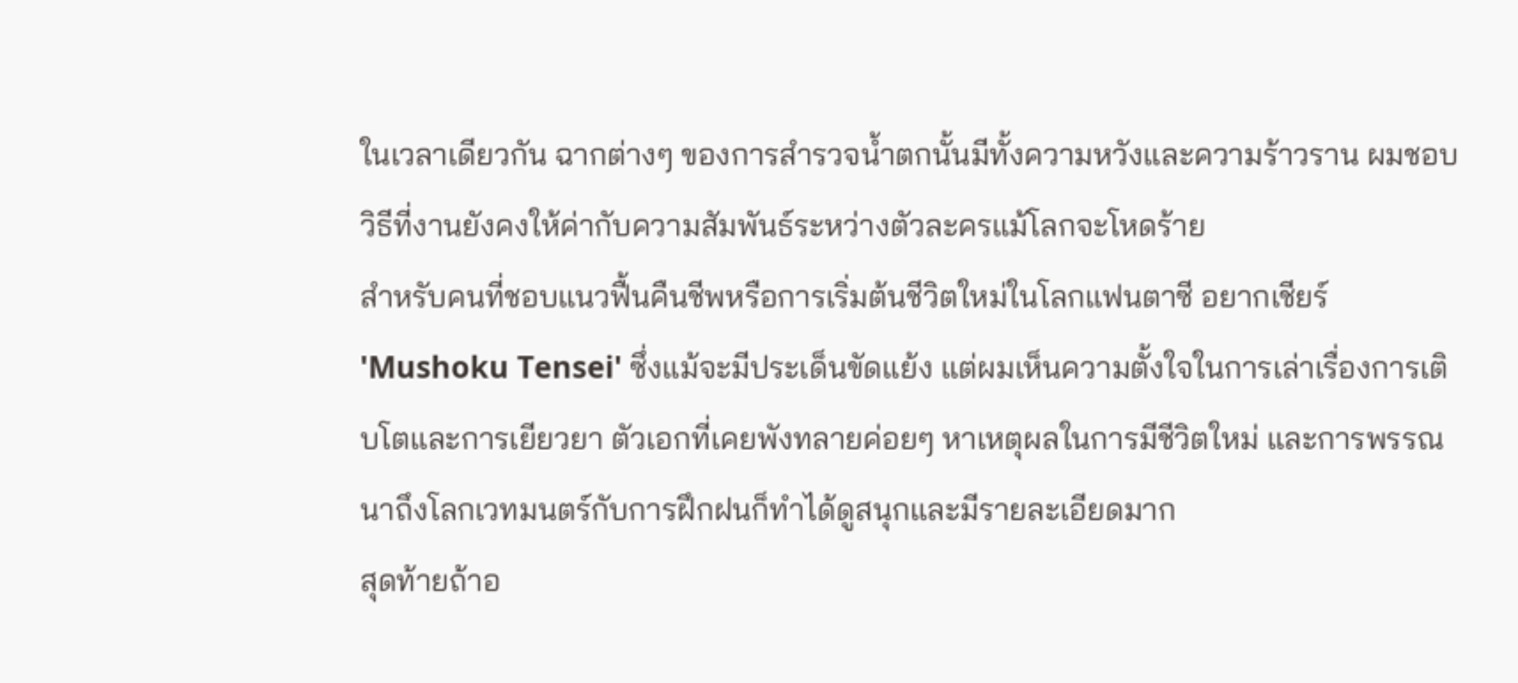ในเวลาเดียวกัน ฉากต่างๆ ของการสำรวจน้ำตกนั้นมีทั้งความหวังและความร้าวราน ผมชอบวิธีที่งานยังคงให้ค่ากับความสัมพันธ์ระหว่างตัวละครแม้โลกจะโหดร้าย
สำหรับคนที่ชอบแนวฟื้นคืนชีพหรือการเริ่มต้นชีวิตใหม่ในโลกแฟนตาซี อยากเชียร์ 'Mushoku Tensei' ซึ่งแม้จะมีประเด็นขัดแย้ง แต่ผมเห็นความตั้งใจในการเล่าเรื่องการเติบโตและการเยียวยา ตัวเอกที่เคยพังทลายค่อยๆ หาเหตุผลในการมีชีวิตใหม่ และการพรรณนาถึงโลกเวทมนตร์กับการฝึกฝนก็ทำได้ดูสนุกและมีรายละเอียดมาก
สุดท้ายถ้าอ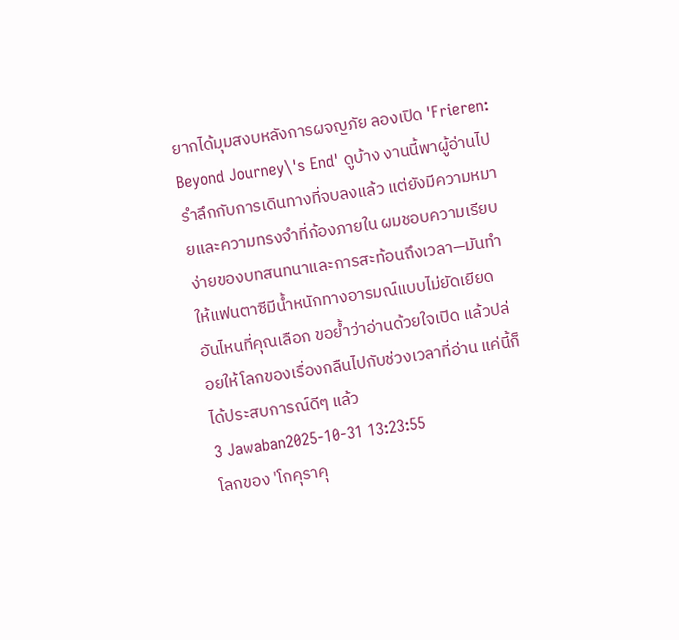ยากได้มุมสงบหลังการผจญภัย ลองเปิด 'Frieren: Beyond Journey\'s End' ดูบ้าง งานนี้พาผู้อ่านไปรำลึกกับการเดินทางที่จบลงแล้ว แต่ยังมีความหมายและความทรงจำที่ก้องภายใน ผมชอบความเรียบง่ายของบทสนทนาและการสะท้อนถึงเวลา—มันทำให้แฟนตาซีมีน้ำหนักทางอารมณ์แบบไม่ยัดเยียด อันไหนที่คุณเลือก ขอย้ำว่าอ่านด้วยใจเปิด แล้วปล่อยให้โลกของเรื่องกลืนไปกับช่วงเวลาที่อ่าน แค่นี้ก็ได้ประสบการณ์ดีๆ แล้ว
3 Jawaban2025-10-31 13:23:55
โลกของ 'โกคุราคุ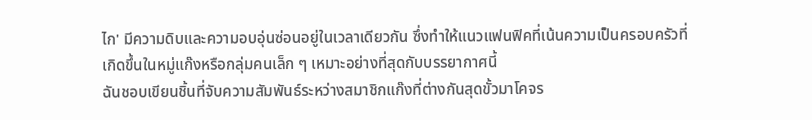ไก' มีความดิบและความอบอุ่นซ่อนอยู่ในเวลาเดียวกัน ซึ่งทำให้แนวแฟนฟิคที่เน้นความเป็นครอบครัวที่เกิดขึ้นในหมู่แก๊งหรือกลุ่มคนเล็ก ๆ เหมาะอย่างที่สุดกับบรรยากาศนี้
ฉันชอบเขียนชิ้นที่จับความสัมพันธ์ระหว่างสมาชิกแก๊งที่ต่างกันสุดขั้วมาโคจร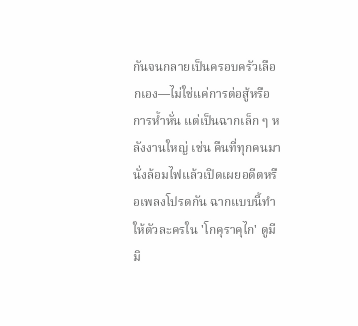กันจนกลายเป็นครอบครัวเลือกเอง—ไม่ใช่แค่การต่อสู้หรือการห้ำหั่น แต่เป็นฉากเล็ก ๆ หลังงานใหญ่ เช่น คืนที่ทุกคนมานั่งล้อมไฟแล้วเปิดเผยอดีตหรือเพลงโปรดกัน ฉากแบบนี้ทำให้ตัวละครใน 'โกคุราคุไก' ดูมีมิ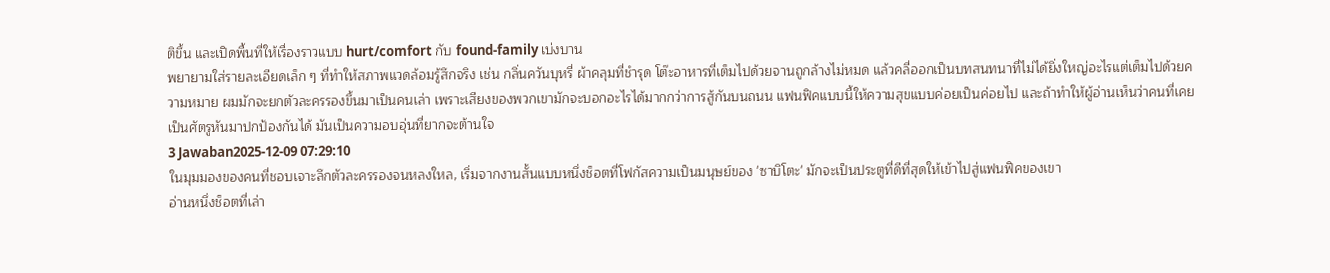ติขึ้น และเปิดพื้นที่ให้เรื่องราวแบบ hurt/comfort กับ found-family เบ่งบาน
พยายามใส่รายละเอียดเล็ก ๆ ที่ทำให้สภาพแวดล้อมรู้สึกจริง เช่น กลิ่นควันบุหรี่ ผ้าคลุมที่ชำรุด โต๊ะอาหารที่เต็มไปด้วยจานถูกล้างไม่หมด แล้วคลี่ออกเป็นบทสนทนาที่ไม่ได้ยิ่งใหญ่อะไรแต่เต็มไปด้วยความหมาย ผมมักจะยกตัวละครรองขึ้นมาเป็นคนเล่า เพราะเสียงของพวกเขามักจะบอกอะไรได้มากกว่าการสู้กันบนถนน แฟนฟิคแบบนี้ให้ความสุขแบบค่อยเป็นค่อยไป และถ้าทำให้ผู้อ่านเห็นว่าคนที่เคยเป็นศัตรูหันมาปกป้องกันได้ มันเป็นความอบอุ่นที่ยากจะต้านใจ
3 Jawaban2025-12-09 07:29:10
ในมุมมองของคนที่ชอบเจาะลึกตัวละครรองจนหลงใหล, เริ่มจากงานสั้นแบบหนึ่งช็อตที่โฟกัสความเป็นมนุษย์ของ 'ซาบิโตะ' มักจะเป็นประตูที่ดีที่สุดให้เข้าไปสู่แฟนฟิคของเขา
อ่านหนึ่งช็อตที่เล่า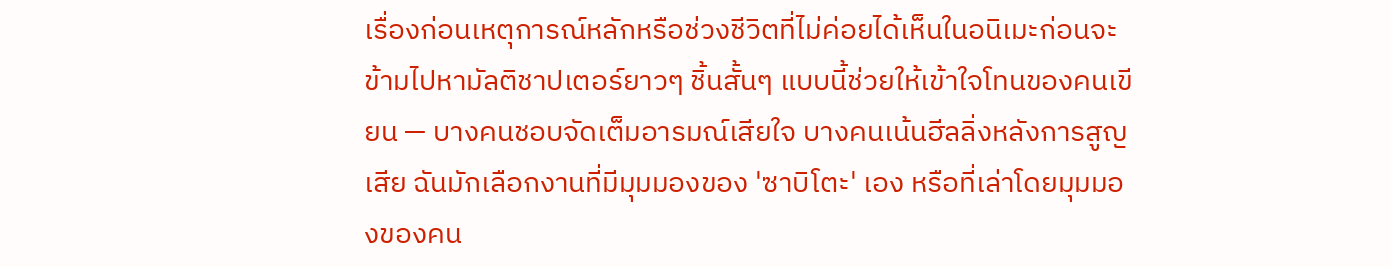เรื่องก่อนเหตุการณ์หลักหรือช่วงชีวิตที่ไม่ค่อยได้เห็นในอนิเมะก่อนจะข้ามไปหามัลติชาปเตอร์ยาวๆ ชิ้นสั้นๆ แบบนี้ช่วยให้เข้าใจโทนของคนเขียน — บางคนชอบจัดเต็มอารมณ์เสียใจ บางคนเน้นฮีลลิ่งหลังการสูญเสีย ฉันมักเลือกงานที่มีมุมมองของ 'ซาบิโตะ' เอง หรือที่เล่าโดยมุมมองของคน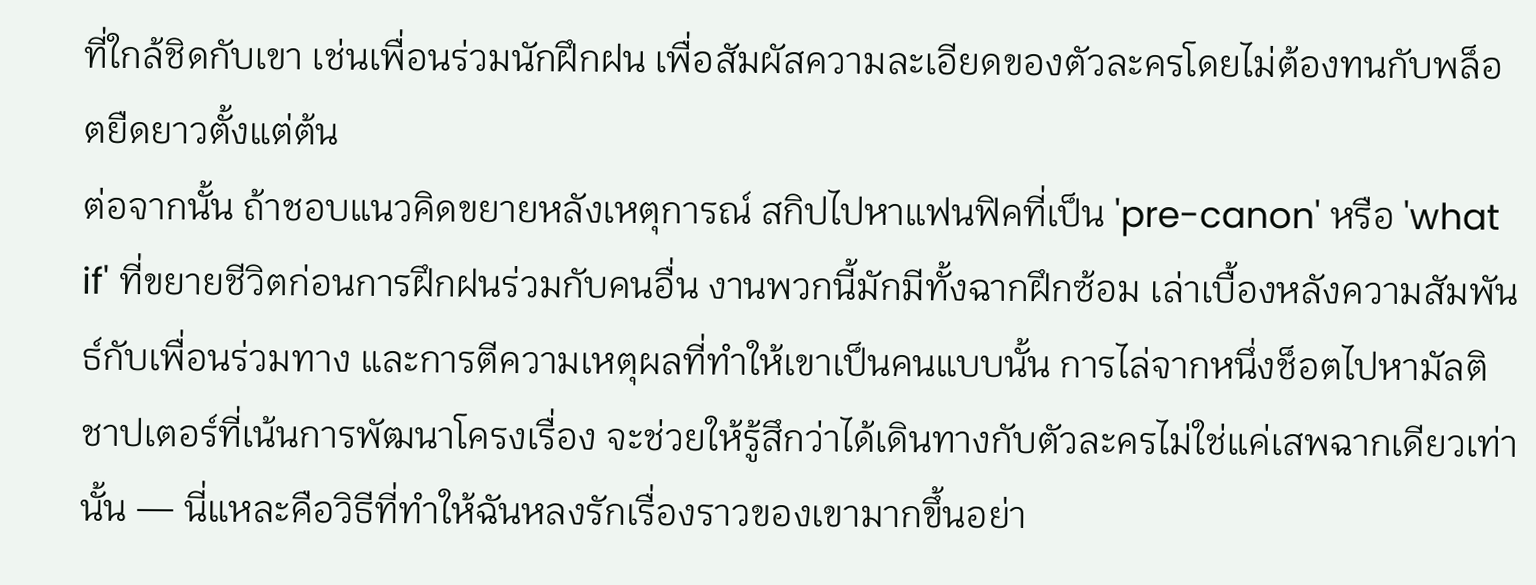ที่ใกล้ชิดกับเขา เช่นเพื่อนร่วมนักฝึกฝน เพื่อสัมผัสความละเอียดของตัวละครโดยไม่ต้องทนกับพล็อตยืดยาวตั้งแต่ต้น
ต่อจากนั้น ถ้าชอบแนวคิดขยายหลังเหตุการณ์ สกิปไปหาแฟนฟิคที่เป็น 'pre-canon' หรือ 'what if' ที่ขยายชีวิตก่อนการฝึกฝนร่วมกับคนอื่น งานพวกนี้มักมีทั้งฉากฝึกซ้อม เล่าเบื้องหลังความสัมพันธ์กับเพื่อนร่วมทาง และการตีความเหตุผลที่ทำให้เขาเป็นคนแบบนั้น การไล่จากหนึ่งช็อตไปหามัลติชาปเตอร์ที่เน้นการพัฒนาโครงเรื่อง จะช่วยให้รู้สึกว่าได้เดินทางกับตัวละครไม่ใช่แค่เสพฉากเดียวเท่านั้น — นี่แหละคือวิธีที่ทำให้ฉันหลงรักเรื่องราวของเขามากขึ้นอย่า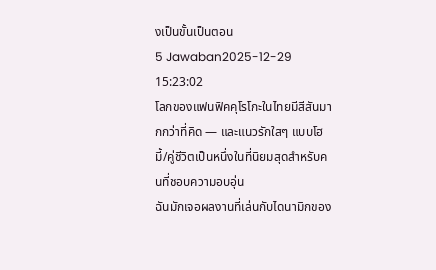งเป็นขั้นเป็นตอน
5 Jawaban2025-12-29 15:23:02
โลกของแฟนฟิคคุโรโกะในไทยมีสีสันมากกว่าที่คิด — และแนวรักใสๆ แบบโฮมี้/คู่ชีวิตเป็นหนึ่งในที่นิยมสุดสำหรับคนที่ชอบความอบอุ่น
ฉันมักเจอผลงานที่เล่นกับไดนามิกของ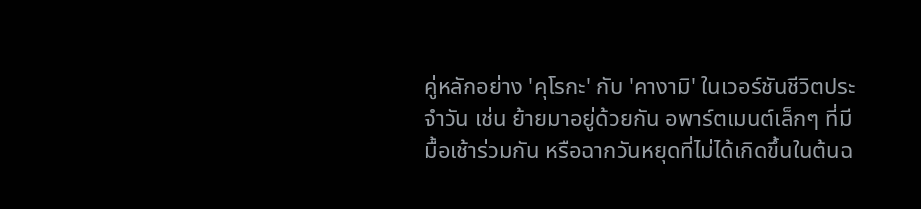คู่หลักอย่าง 'คุโรกะ' กับ 'คางามิ' ในเวอร์ชันชีวิตประจำวัน เช่น ย้ายมาอยู่ด้วยกัน อพาร์ตเมนต์เล็กๆ ที่มีมื้อเช้าร่วมกัน หรือฉากวันหยุดที่ไม่ได้เกิดขึ้นในต้นฉ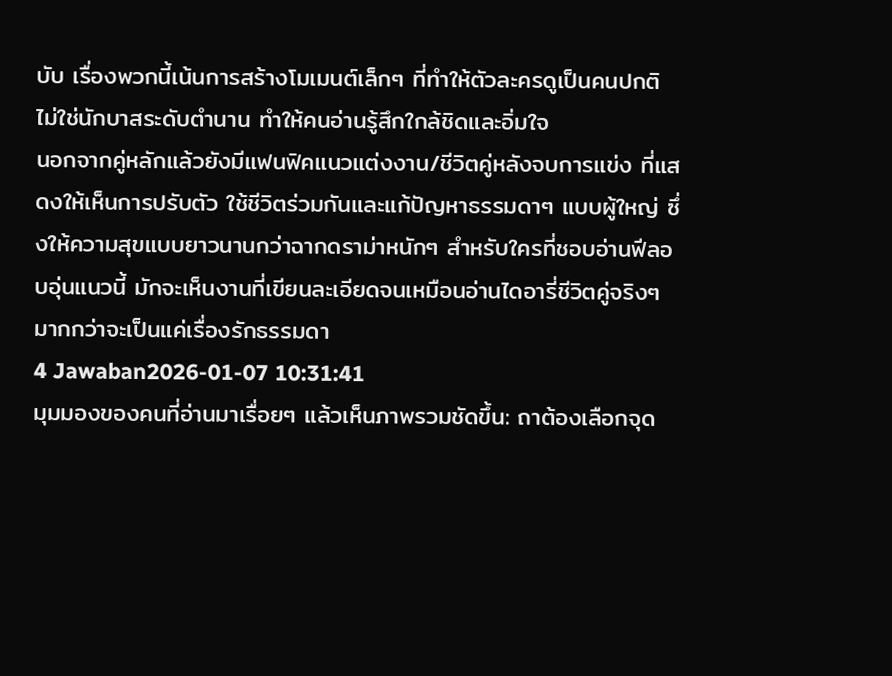บับ เรื่องพวกนี้เน้นการสร้างโมเมนต์เล็กๆ ที่ทำให้ตัวละครดูเป็นคนปกติ ไม่ใช่นักบาสระดับตำนาน ทำให้คนอ่านรู้สึกใกล้ชิดและอิ่มใจ
นอกจากคู่หลักแล้วยังมีแฟนฟิคแนวแต่งงาน/ชีวิตคู่หลังจบการแข่ง ที่แสดงให้เห็นการปรับตัว ใช้ชีวิตร่วมกันและแก้ปัญหาธรรมดาๆ แบบผู้ใหญ่ ซึ่งให้ความสุขแบบยาวนานกว่าฉากดราม่าหนักๆ สำหรับใครที่ชอบอ่านฟีลอบอุ่นแนวนี้ มักจะเห็นงานที่เขียนละเอียดจนเหมือนอ่านไดอารี่ชีวิตคู่จริงๆ มากกว่าจะเป็นแค่เรื่องรักธรรมดา
4 Jawaban2026-01-07 10:31:41
มุมมองของคนที่อ่านมาเรื่อยๆ แล้วเห็นภาพรวมชัดขึ้น: ถาต้องเลือกจุด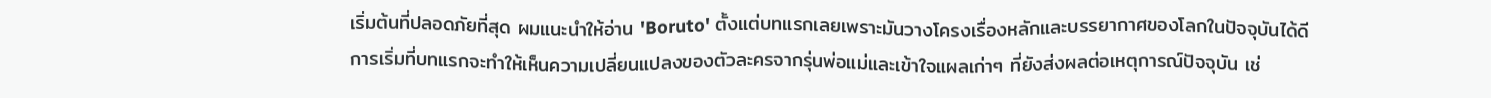เริ่มต้นที่ปลอดภัยที่สุด ผมแนะนำให้อ่าน 'Boruto' ตั้งแต่บทแรกเลยเพราะมันวางโครงเรื่องหลักและบรรยากาศของโลกในปัจจุบันได้ดี
การเริ่มที่บทแรกจะทำให้เห็นความเปลี่ยนแปลงของตัวละครจากรุ่นพ่อแม่และเข้าใจแผลเก่าๆ ที่ยังส่งผลต่อเหตุการณ์ปัจจุบัน เช่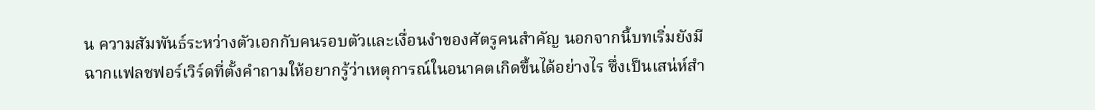น ความสัมพันธ์ระหว่างตัวเอกกับคนรอบตัวและเงื่อนงำของศัตรูคนสำคัญ นอกจากนี้บทเริ่มยังมีฉากแฟลชฟอร์เวิร์ดที่ตั้งคำถามให้อยากรู้ว่าเหตุการณ์ในอนาคตเกิดขึ้นได้อย่างไร ซึ่งเป็นเสน่ห์สำ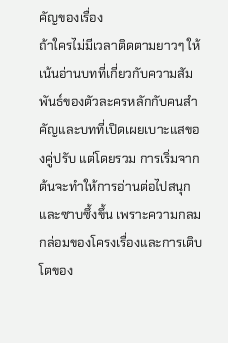คัญของเรื่อง
ถ้าใครไม่มีเวลาติดตามยาวๆ ให้เน้นอ่านบทที่เกี่ยวกับความสัมพันธ์ของตัวละครหลักกับคนสำคัญและบทที่เปิดเผยเบาะแสของคู่ปรับ แต่โดยรวม การเริ่มจากต้นจะทำให้การอ่านต่อไปสนุกและซาบซึ้งขึ้น เพราะความกลมกล่อมของโครงเรื่องและการเติบโตของ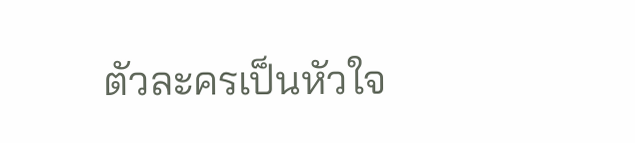ตัวละครเป็นหัวใจ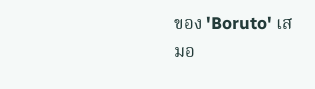ของ 'Boruto' เสมอ